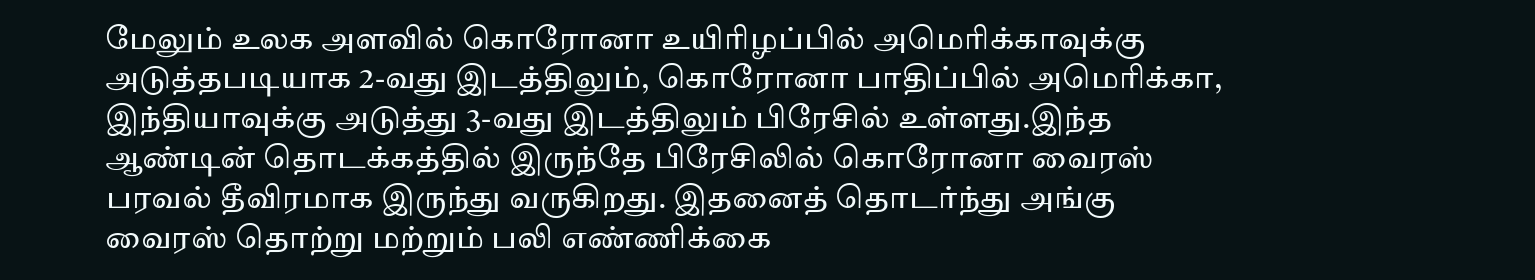மேலும் உலக அளவில் கொரோனா உயிரிழப்பில் அமெரிக்காவுக்கு அடுத்தபடியாக 2-வது இடத்திலும், கொரோனா பாதிப்பில் அமெரிக்கா, இந்தியாவுக்கு அடுத்து 3-வது இடத்திலும் பிரேசில் உள்ளது.இந்த ஆண்டின் தொடக்கத்தில் இருந்தே பிரேசிலில் கொரோனா வைரஸ் பரவல் தீவிரமாக இருந்து வருகிறது. இதனைத் தொடர்ந்து அங்கு வைரஸ் தொற்று மற்றும் பலி எண்ணிக்கை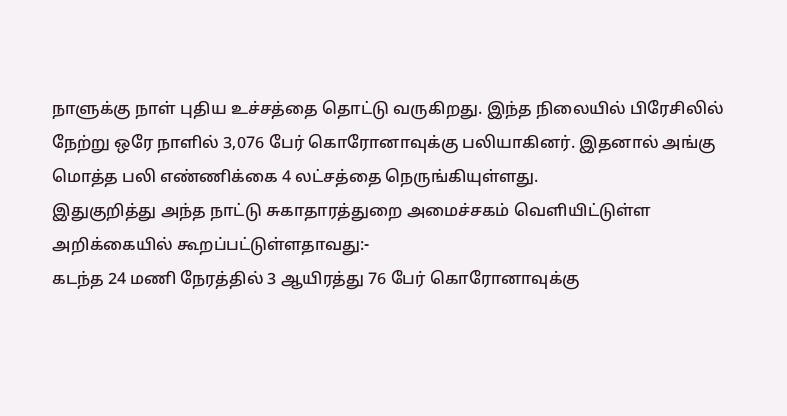நாளுக்கு நாள் புதிய உச்சத்தை தொட்டு வருகிறது. இந்த நிலையில் பிரேசிலில் நேற்று ஒரே நாளில் 3,076 பேர் கொரோனாவுக்கு பலியாகினர். இதனால் அங்கு மொத்த பலி எண்ணிக்கை 4 லட்சத்தை நெருங்கியுள்ளது.
இதுகுறித்து அந்த நாட்டு சுகாதாரத்துறை அமைச்சகம் வெளியிட்டுள்ள அறிக்கையில் கூறப்பட்டுள்ளதாவது:-
கடந்த 24 மணி நேரத்தில் 3 ஆயிரத்து 76 பேர் கொரோனாவுக்கு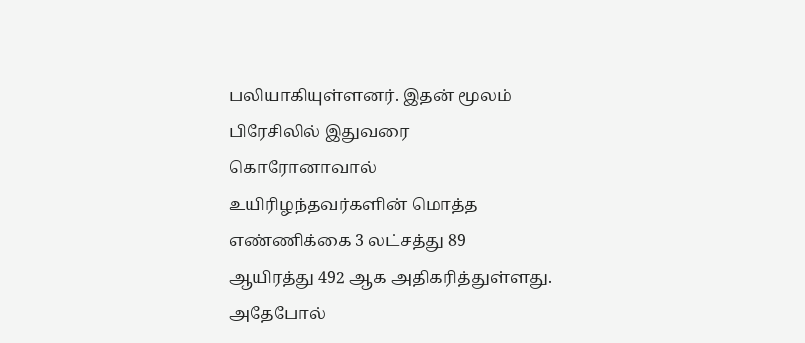பலியாகியுள்ளனர். இதன் மூலம் பிரேசிலில் இதுவரை கொரோனாவால் உயிரிழந்தவர்களின் மொத்த எண்ணிக்கை 3 லட்சத்து 89 ஆயிரத்து 492 ஆக அதிகரித்துள்ளது. அதேபோல்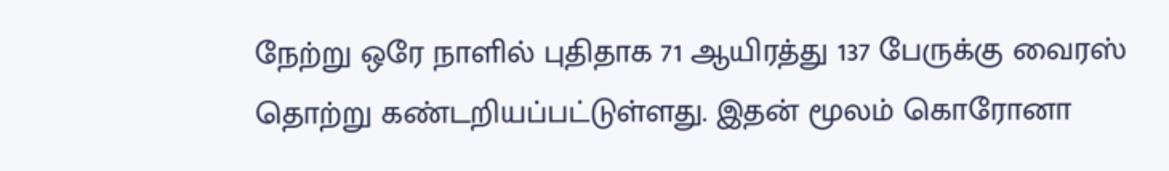நேற்று ஒரே நாளில் புதிதாக 71 ஆயிரத்து 137 பேருக்கு வைரஸ் தொற்று கண்டறியப்பட்டுள்ளது. இதன் மூலம் கொரோனா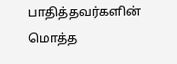பாதித்தவர்களின் மொத்த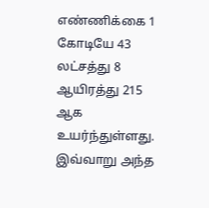எண்ணிக்கை 1 கோடியே 43 லட்சத்து 8 ஆயிரத்து 215 ஆக உயர்ந்துள்ளது.
இவ்வாறு அந்த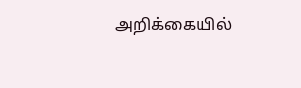அறிக்கையில்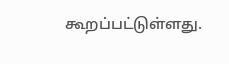கூறப்பட்டுள்ளது.